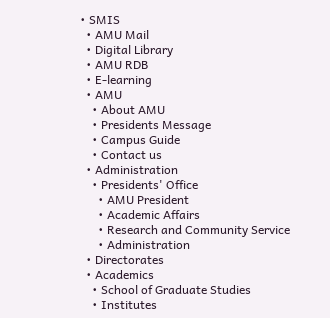• SMIS
  • AMU Mail
  • Digital Library
  • AMU RDB
  • E-learning
  • AMU
    • About AMU
    • Presidents Message
    • Campus Guide
    • Contact us
  • Administration
    • Presidents' Office
      • AMU President
      • Academic Affairs
      • Research and Community Service
      • Administration
  • Directorates
  • Academics
    • School of Graduate Studies
    • Institutes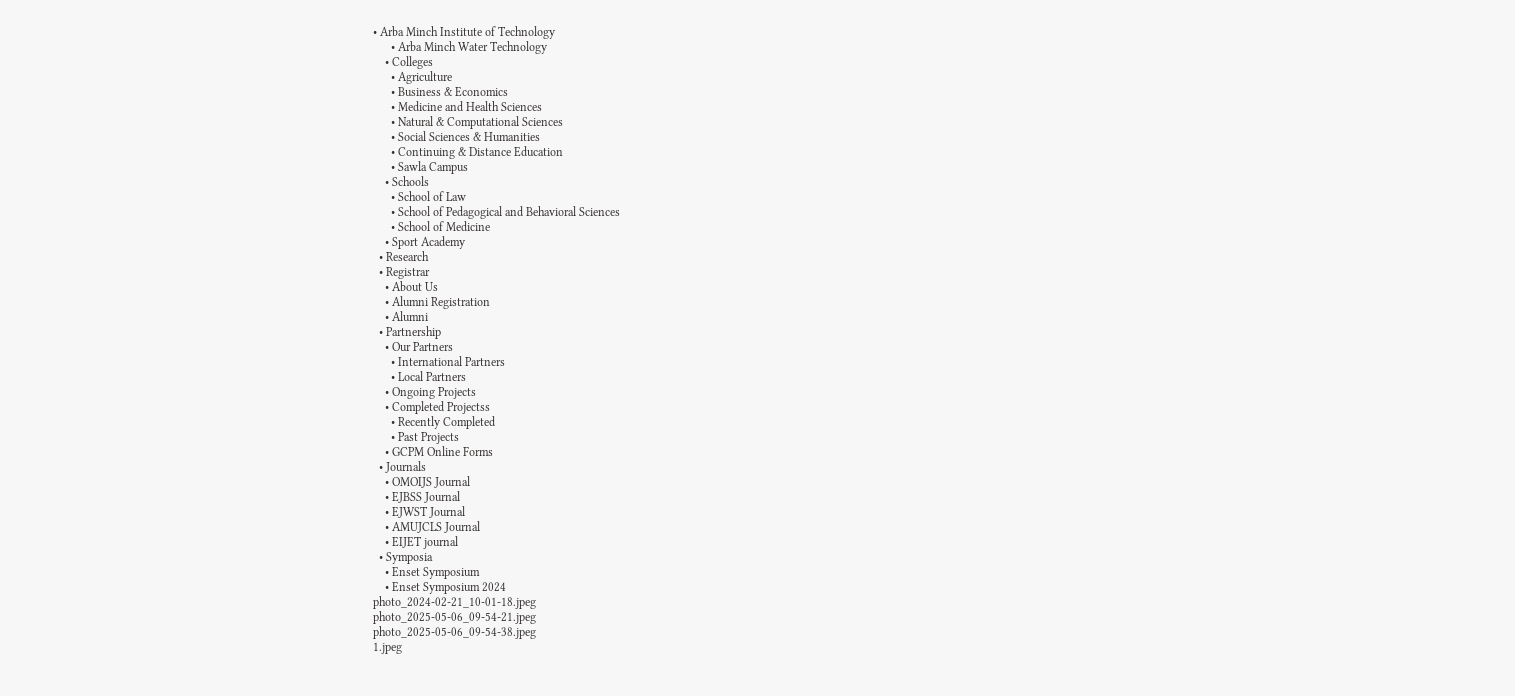• Arba Minch Institute of Technology
      • Arba Minch Water Technology
    • Colleges
      • Agriculture
      • Business & Economics
      • Medicine and Health Sciences
      • Natural & Computational Sciences
      • Social Sciences & Humanities
      • Continuing & Distance Education
      • Sawla Campus
    • Schools
      • School of Law
      • School of Pedagogical and Behavioral Sciences
      • School of Medicine
    • Sport Academy
  • Research
  • Registrar
    • About Us
    • Alumni Registration
    • Alumni
  • Partnership
    • Our Partners
      • International Partners
      • Local Partners
    • Ongoing Projects
    • Completed Projectss
      • Recently Completed
      • Past Projects
    • GCPM Online Forms
  • Journals
    • OMOIJS Journal
    • EJBSS Journal
    • EJWST Journal
    • AMUJCLS Journal
    • EIJET journal
  • Symposia
    • Enset Symposium
    • Enset Symposium 2024
photo_2024-02-21_10-01-18.jpeg
photo_2025-05-06_09-54-21.jpeg
photo_2025-05-06_09-54-38.jpeg
1.jpeg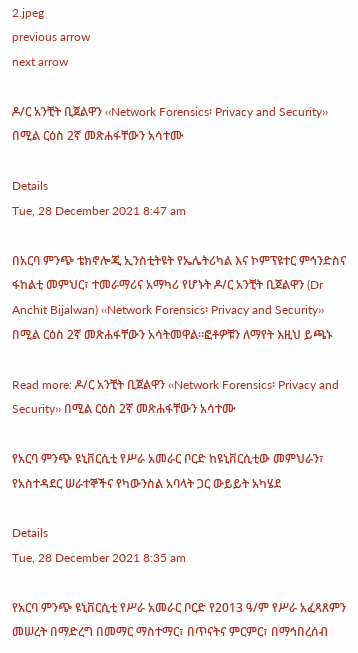2.jpeg
previous arrow
next arrow

ዶ/ር አንቺት ቢጀልዋን ‹‹Network Forensics፡ Privacy and Security›› በሚል ርዕስ 2ኛ መጽሐፋቸውን አሳተሙ

Details
Tue, 28 December 2021 8:47 am

በአርባ ምንጭ ቴክኖሎጂ ኢንስቲትዩት የኤሌትሪካል እና ኮምፕዩተር ምኅንድስና ፋከልቲ መምህር፣ ተመራማሪና አማካሪ የሆኑት ዶ/ር አንቺት ቢጀልዋን (Dr Anchit Bijalwan) ‹‹Network Forensics፡ Privacy and Security›› በሚል ርዕስ 2ኛ መጽሐፋቸውን አሳትመዋል፡፡ፎቶዎቹን ለማየት እዚህ ይጫኑ

Read more: ዶ/ር አንቺት ቢጀልዋን ‹‹Network Forensics፡ Privacy and Security›› በሚል ርዕስ 2ኛ መጽሐፋቸውን አሳተሙ

የአርባ ምንጭ ዩኒቨርሲቲ የሥራ አመራር ቦርድ ከዩኒቨርሲቲው መምህራን፣ የአስተዳደር ሠራተኞችና የካውንስል አባላት ጋር ውይይት አካሄደ

Details
Tue, 28 December 2021 8:35 am

የአርባ ምንጭ ዩኒቨርሲቲ የሥራ አመራር ቦርድ የ2013 ዓ/ም የሥራ አፈጻጸምን መሠረት በማድረግ በመማር ማስተማር፣ በጥናትና ምርምር፣ በማኅበረሰብ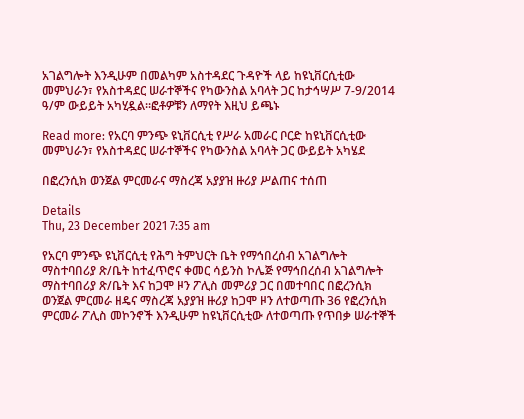አገልግሎት እንዲሁም በመልካም አስተዳደር ጉዳዮች ላይ ከዩኒቨርሲቲው መምህራን፣ የአስተዳደር ሠራተኞችና የካውንስል አባላት ጋር ከታኅሣሥ 7-9/2014 ዓ/ም ውይይት አካሂዷል፡፡ፎቶዎቹን ለማየት እዚህ ይጫኑ

Read more: የአርባ ምንጭ ዩኒቨርሲቲ የሥራ አመራር ቦርድ ከዩኒቨርሲቲው መምህራን፣ የአስተዳደር ሠራተኞችና የካውንስል አባላት ጋር ውይይት አካሄደ

በፎረንሲክ ወንጀል ምርመራና ማስረጃ አያያዝ ዙሪያ ሥልጠና ተሰጠ

Details
Thu, 23 December 2021 7:35 am

የአርባ ምንጭ ዩኒቨርሲቲ የሕግ ትምህርት ቤት የማኅበረሰብ አገልግሎት ማስተባበሪያ ጽ/ቤት ከተፈጥሮና ቀመር ሳይንስ ኮሌጅ የማኅበረሰብ አገልግሎት ማስተባበሪያ ጽ/ቤት እና ከጋሞ ዞን ፖሊስ መምሪያ ጋር በመተባበር በፎረንሲክ ወንጀል ምርመራ ዘዴና ማስረጃ አያያዝ ዙሪያ ከጋሞ ዞን ለተወጣጡ 36 የፎረንሲክ ምርመራ ፖሊስ መኮንኖች እንዲሁም ከዩኒቨርሲቲው ለተወጣጡ የጥበቃ ሠራተኞች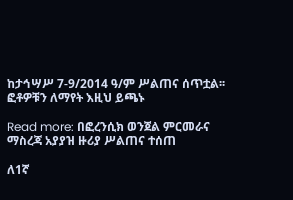ከታኅሣሥ 7-9/2014 ዓ/ም ሥልጠና ሰጥቷል፡፡ፎቶዎቹን ለማየት እዚህ ይጫኑ

Read more: በፎረንሲክ ወንጀል ምርመራና ማስረጃ አያያዝ ዙሪያ ሥልጠና ተሰጠ

ለ1ኛ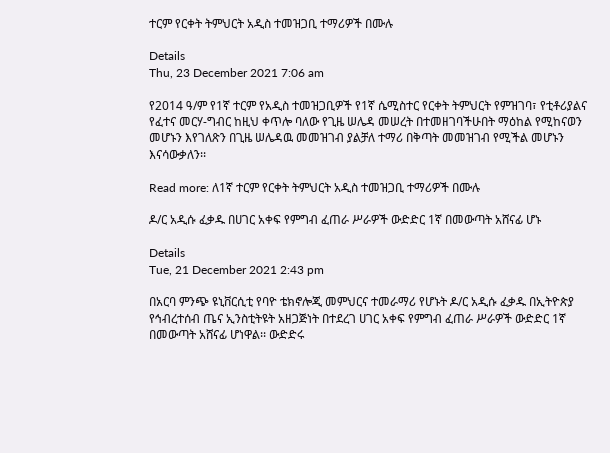ተርም የርቀት ትምህርት አዲስ ተመዝጋቢ ተማሪዎች በሙሉ

Details
Thu, 23 December 2021 7:06 am

የ2014 ዓ/ም የ1ኛ ተርም የአዲስ ተመዝጋቢዎች የ1ኛ ሴሚስተር የርቀት ትምህርት የምዝገባ፣ የቲቶሪያልና የፈተና መርሃ-ግብር ከዚህ ቀጥሎ ባለው የጊዜ ሠሌዳ መሠረት በተመዘገባችሁበት ማዕከል የሚከናወን መሆኑን እየገለጽን በጊዜ ሠሌዳዉ መመዝገብ ያልቻለ ተማሪ በቅጣት መመዝገብ የሚችል መሆኑን እናሳውቃለን፡፡

Read more: ለ1ኛ ተርም የርቀት ትምህርት አዲስ ተመዝጋቢ ተማሪዎች በሙሉ

ዶ/ር አዲሱ ፈቃዱ በሀገር አቀፍ የምግብ ፈጠራ ሥራዎች ውድድር 1ኛ በመውጣት አሸናፊ ሆኑ

Details
Tue, 21 December 2021 2:43 pm

በአርባ ምንጭ ዩኒቨርሲቲ የባዮ ቴክኖሎጂ መምህርና ተመራማሪ የሆኑት ዶ/ር አዲሱ ፈቃዱ በኢትዮጵያ የኅብረተሰብ ጤና ኢንስቲትዩት አዘጋጅነት በተደረገ ሀገር አቀፍ የምግብ ፈጠራ ሥራዎች ውድድር 1ኛ በመውጣት አሸናፊ ሆነዋል፡፡ ውድድሩ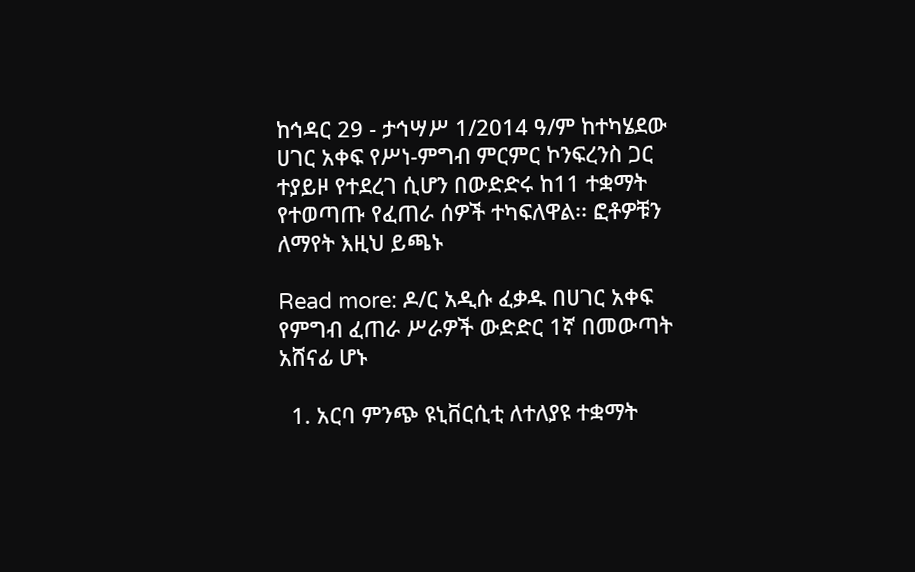ከኅዳር 29 - ታኅሣሥ 1/2014 ዓ/ም ከተካሄደው ሀገር አቀፍ የሥነ-ምግብ ምርምር ኮንፍረንስ ጋር ተያይዞ የተደረገ ሲሆን በውድድሩ ከ11 ተቋማት የተወጣጡ የፈጠራ ሰዎች ተካፍለዋል፡፡ ፎቶዎቹን ለማየት እዚህ ይጫኑ

Read more: ዶ/ር አዲሱ ፈቃዱ በሀገር አቀፍ የምግብ ፈጠራ ሥራዎች ውድድር 1ኛ በመውጣት አሸናፊ ሆኑ

  1. አርባ ምንጭ ዩኒቨርሲቲ ለተለያዩ ተቋማት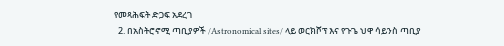የመጻሕፍት ድጋፍ አደረገ
  2. በአስትሮኖሚ ጣቢያዎች /Astronomical sites/ ላይ ወርክሾፕ እና የጉጌ ህዋ ሳይንስ ጣቢያ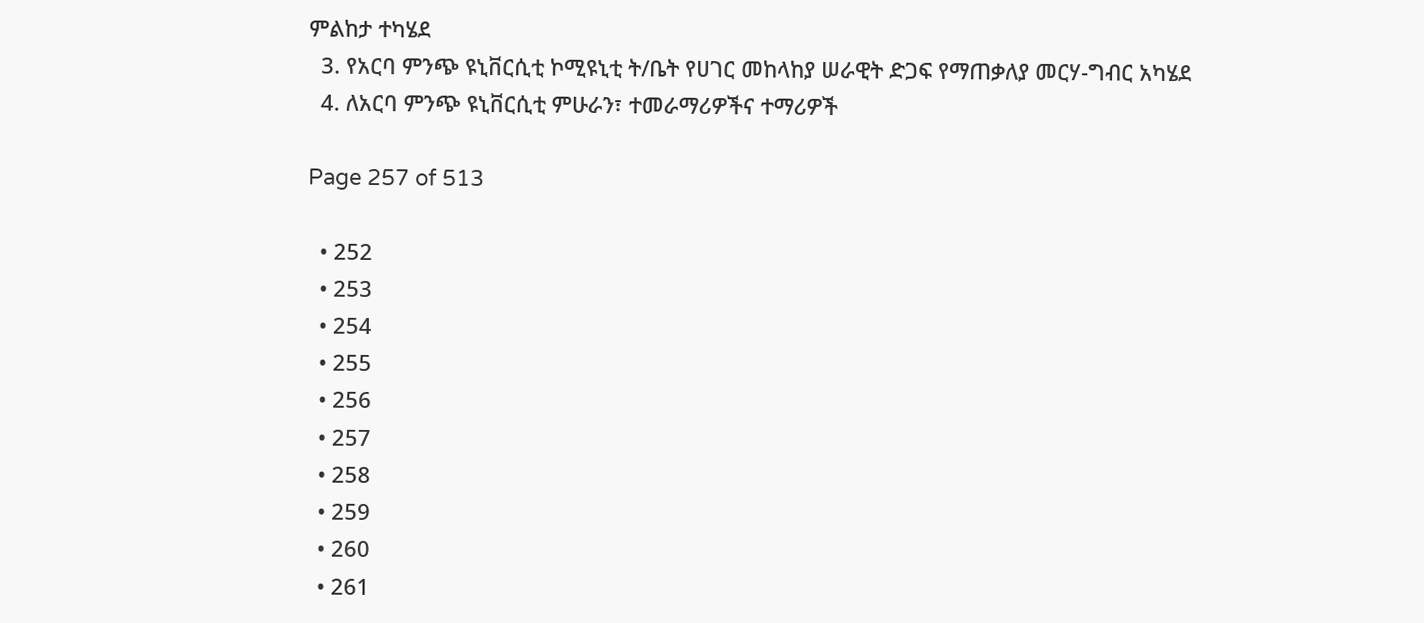ምልከታ ተካሄደ
  3. የአርባ ምንጭ ዩኒቨርሲቲ ኮሚዩኒቲ ት/ቤት የሀገር መከላከያ ሠራዊት ድጋፍ የማጠቃለያ መርሃ-ግብር አካሄደ
  4. ለአርባ ምንጭ ዩኒቨርሲቲ ምሁራን፣ ተመራማሪዎችና ተማሪዎች

Page 257 of 513

  • 252
  • 253
  • 254
  • 255
  • 256
  • 257
  • 258
  • 259
  • 260
  • 261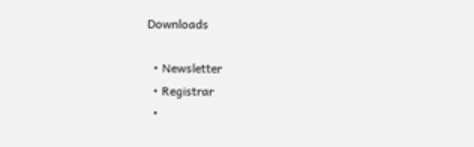Downloads

  • Newsletter
  • Registrar
  •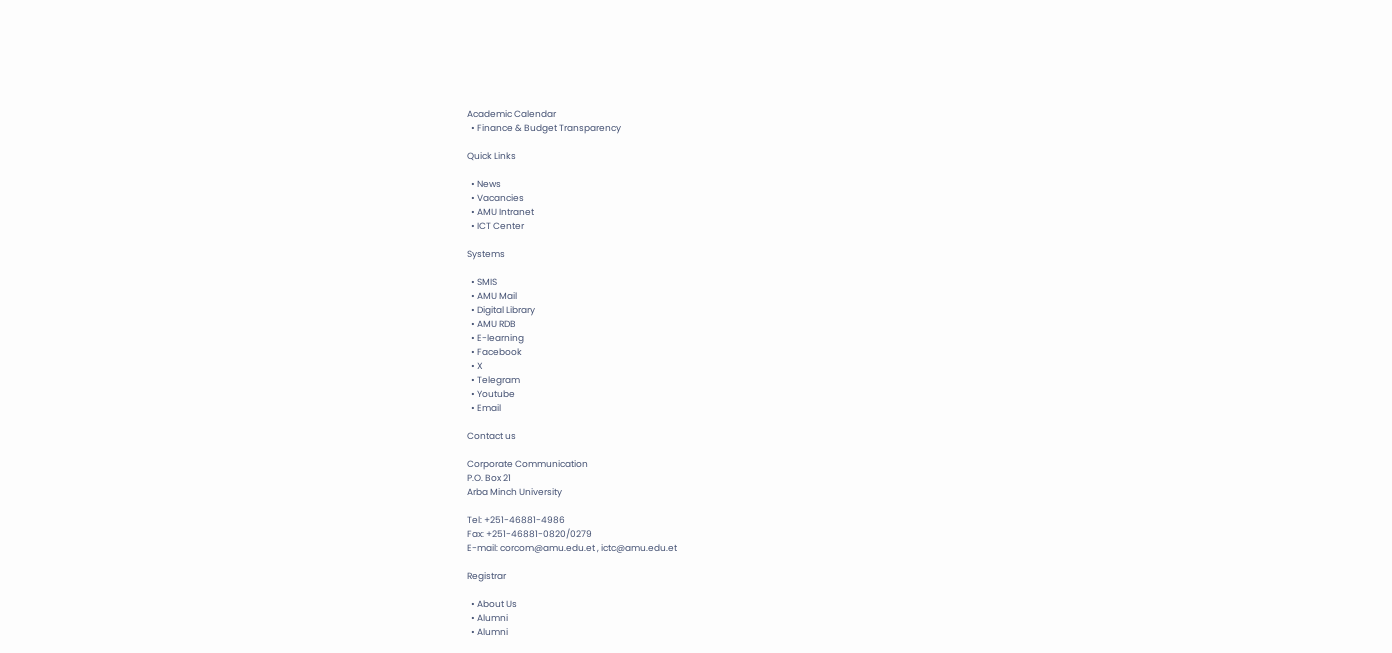Academic Calendar
  • Finance & Budget Transparency

Quick Links

  • News
  • Vacancies
  • AMU Intranet
  • ICT Center

Systems

  • SMIS
  • AMU Mail
  • Digital Library
  • AMU RDB
  • E-learning
  • Facebook
  • X
  • Telegram
  • Youtube
  • Email

Contact us

Corporate Communication
P.O. Box 21
Arba Minch University

Tel: +251-46881-4986
Fax: +251-46881-0820/0279
E-mail: corcom@amu.edu.et , ictc@amu.edu.et

Registrar

  • About Us
  • Alumni
  • Alumni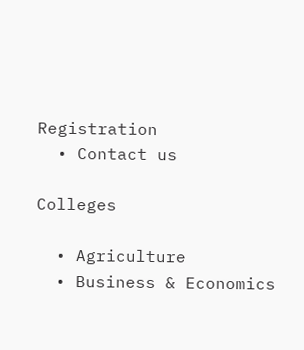Registration
  • Contact us

Colleges

  • Agriculture
  • Business & Economics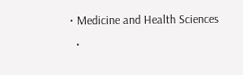• Medicine and Health Sciences
  •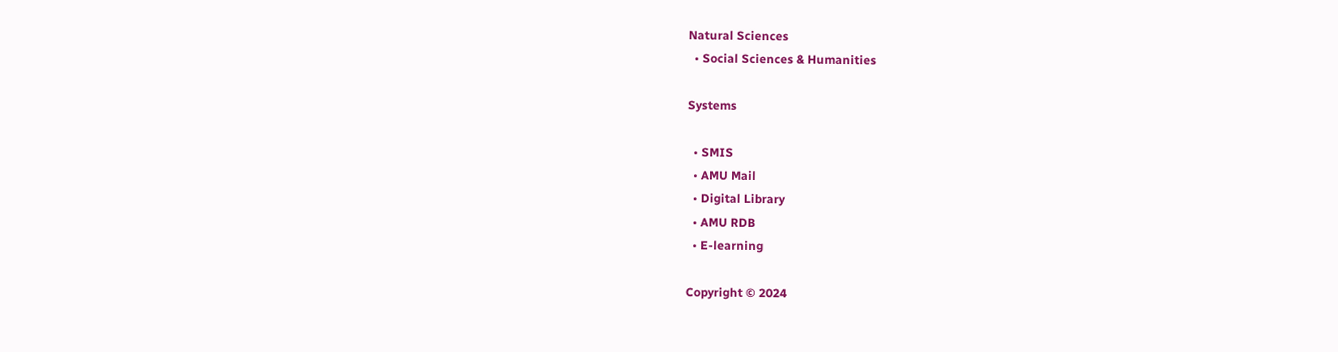Natural Sciences
  • Social Sciences & Humanities

Systems

  • SMIS
  • AMU Mail
  • Digital Library
  • AMU RDB
  • E-learning

Copyright © 2024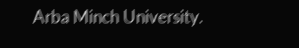Arba Minch University.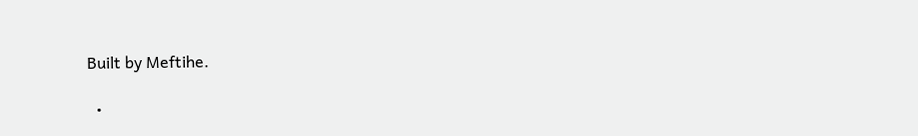Built by Meftihe.

  •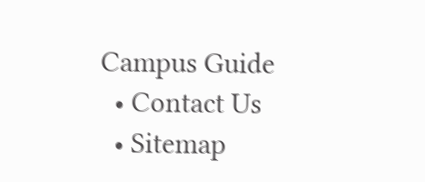Campus Guide
  • Contact Us
  • Sitemap